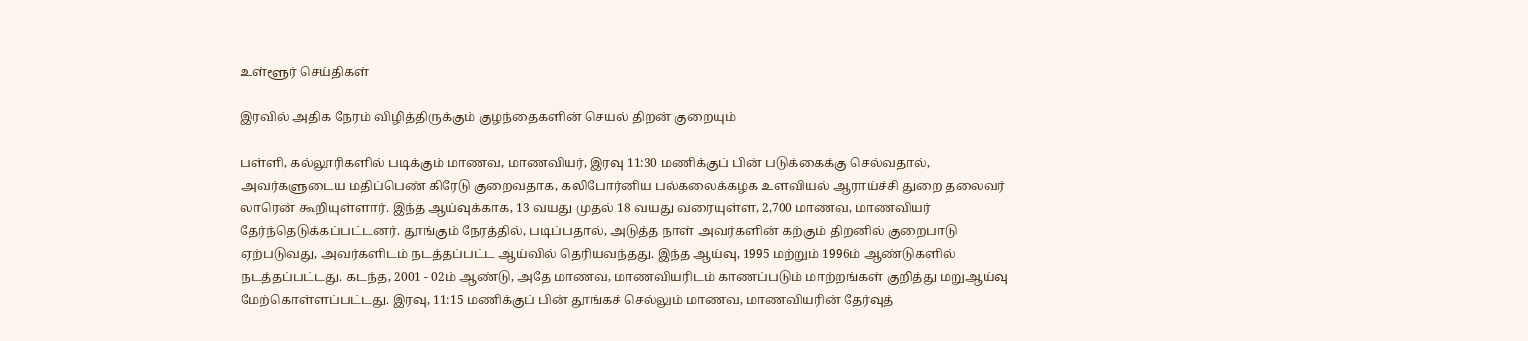உள்ளூர் செய்திகள்

இரவில் அதிக நேரம் விழித்திருக்கும் குழந்தைகளின் செயல் திறன் குறையும்

பள்ளி, கல்லூரிகளில் படிக்கும் மாணவ, மாணவியர், இரவு 11:30 மணிக்குப் பின் படுக்கைக்கு செல்வதால், அவர்களுடைய மதிப்பெண் கிரேடு குறைவதாக, கலிபோர்னிய பல்கலைக்கழக உளவியல் ஆராய்ச்சி துறை தலைவர் லாரென் கூறியுள்ளார். இந்த ஆய்வுக்காக, 13 வயது முதல் 18 வயது வரையுள்ள, 2,700 மாணவ, மாணவியர் தேர்ந்தெடுக்கப்பட்டனர். தூங்கும் நேரத்தில், படிப்பதால், அடுத்த நாள் அவர்களின் கற்கும் திறனில் குறைபாடு ஏற்படுவது, அவர்களிடம் நடத்தப்பட்ட ஆய்வில் தெரியவந்தது. இந்த ஆய்வு, 1995 மற்றும் 1996ம் ஆண்டுகளில் நடத்தப்பட்டது. கடந்த, 2001 - 02ம் ஆண்டு, அதே மாணவ, மாணவியரிடம் காணப்படும் மாற்றங்கள் குறித்து மறுஆய்வு மேற்கொள்ளப்பட்டது. இரவு, 11:15 மணிக்குப் பின் தூங்கச் செல்லும் மாணவ, மாணவியரின் தேர்வுத்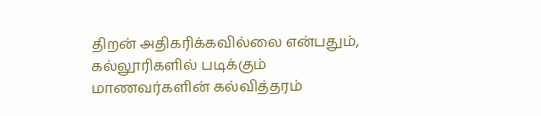திறன் அதிகரிக்கவில்லை என்பதும், கல்லூரிகளில் படிக்கும் மாணவர்களின் கல்வித்தரம்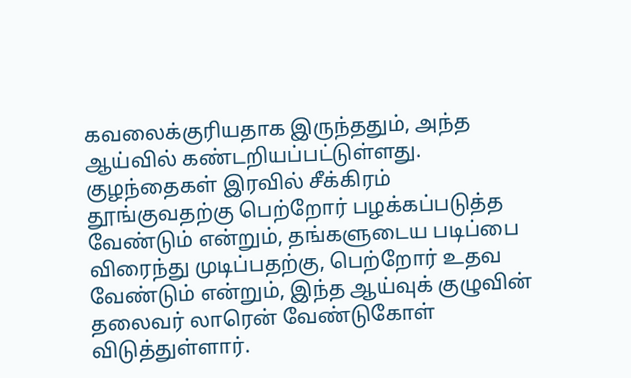கவலைக்குரியதாக இருந்ததும், அந்த ஆய்வில் கண்டறியப்பட்டுள்ளது. குழந்தைகள் இரவில் சீக்கிரம் தூங்குவதற்கு பெற்றோர் பழக்கப்படுத்த வேண்டும் என்றும், தங்களுடைய படிப்பை விரைந்து முடிப்பதற்கு, பெற்றோர் உதவ வேண்டும் என்றும், இந்த ஆய்வுக் குழுவின் தலைவர் லாரென் வேண்டுகோள் விடுத்துள்ளார்.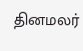தினமலர்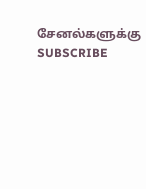சேனல்களுக்கு SUBSCRIBE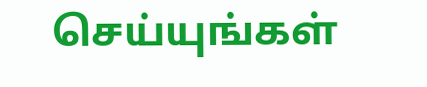செய்யுங்கள்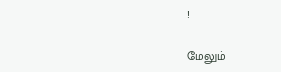!

மேலும்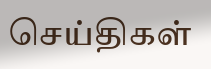செய்திகள்